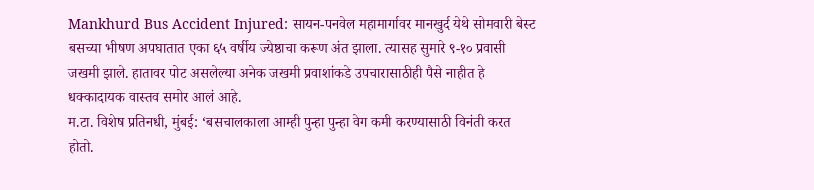Mankhurd Bus Accident Injured: सायन-पनवेल महामार्गावर मानखुर्द येथे सोमवारी बेस्ट बसच्या भीषण अपघातात एका ६५ वर्षीय ज्येष्ठाचा करूण अंत झाला. त्यासह सुमारे ९-१० प्रवासी जखमी झाले. हातावर पोट असलेल्या अनेक जखमी प्रवाशांकडे उपचारासाठीही पैसे नाहीत हे धक्कादायक वास्तव समोर आलं आहे.
म.टा. विशेष प्रतिनधी, मुंबई: ‘बसचालकाला आम्ही पुन्हा पुन्हा वेग कमी करण्यासाठी विनंती करत होतो.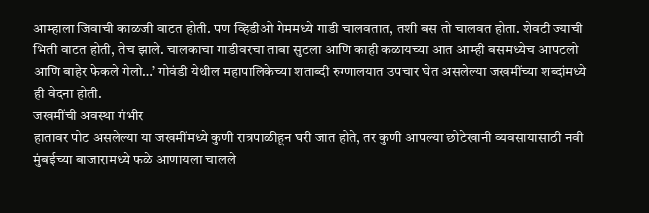आम्हाला जिवाची काळजी वाटत होती. पण व्हिडीओ गेममध्ये गाडी चालवतात, तशी बस तो चालवत होता. शेवटी ज्याची भिती वाटत होती, तेच झाले. चालकाचा गाडीवरचा ताबा सुटला आणि काही कळायच्या आत आम्ही बसमध्येच आपटलो आणि बाहेर फेकले गेलो…’ गोवंडी येथील महापालिकेच्या शताब्दी रुग्णालयात उपचार घेत असलेल्या जखमींच्या शब्दांमध्ये ही वेदना होती.
जखमींची अवस्था गंभीर
हातावर पोट असलेल्या या जखमींमध्ये कुणी रात्रपाळीहून घरी जात होते, तर कुणी आपल्या छोटेखानी व्यवसायासाठी नवी मुंबईच्या बाजारामध्ये फळे आणायला चालले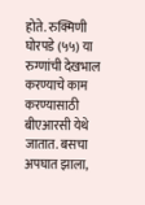होते. रुक्मिणी घोरपडे (५५) या रुग्णांची देखभाल करण्याचे काम करण्यासाठी बीएआरसी येथे जातात. बसचा अपघात झाला,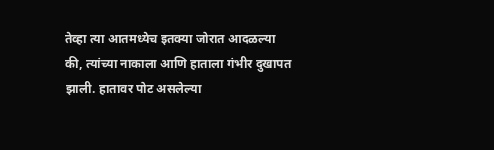तेव्हा त्या आतमध्येच इतक्या जोरात आदळल्या की, त्यांच्या नाकाला आणि हाताला गंभीर दुखापत झाली. हातावर पोट असलेल्या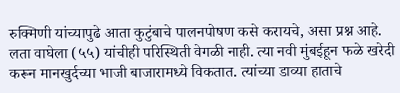रुक्मिणी यांच्यापुढे आता कुटुंबाचे पालनपोषण कसे करायचे, असा प्रश्न आहे. लता वाघेला (५५) यांचीही परिस्थिती वेगळी नाही. त्या नवी मुंबईहून फळे खरेदी करून मानखुर्दच्या भाजी बाजारामध्ये विकतात. त्यांच्या डाव्या हाताचे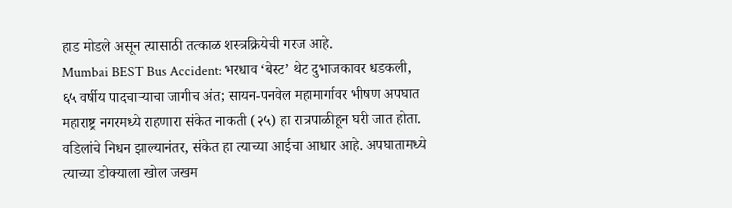हाड मोडले असून त्यासाठी तत्काळ शस्त्रक्रियेची गरज आहे.
Mumbai BEST Bus Accident: भरधाव ‘बेस्ट’ थेट दुभाजकावर धडकली, ६५ वर्षीय पादचाऱ्याचा जागीच अंत; सायन-पनवेल महामार्गावर भीषण अपघात
महाराष्ट्र नगरमध्ये राहणारा संकेत नाकती (२५) हा रात्रपाळीहून घरी जात होता. वडिलांचे निधन झाल्यानंतर, संकेत हा त्याच्या आईचा आधार आहे. अपघातामध्ये त्याच्या डोक्याला खोल जखम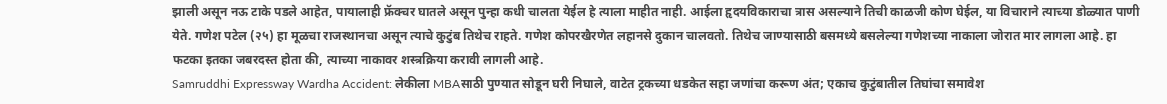झाली असून नऊ टाके पडले आहेत, पायालाही फ्रॅक्चर घातले असून पुन्हा कधी चालता येईल हे त्याला माहीत नाही. आईला हृदयविकाराचा त्रास असल्याने तिची काळजी कोण घेईल, या विचाराने त्याच्या डोळ्यात पाणी येते. गणेश पटेल (२५) हा मूळचा राजस्थानचा असून त्याचे कुटुंब तिथेच राहते. गणेश कोपरखैरणेत लहानसे दुकान चालवतो. तिथेच जाण्यासाठी बसमध्ये बसलेल्या गणेशच्या नाकाला जोरात मार लागला आहे. हा फटका इतका जबरदस्त होता की, त्याच्या नाकावर शस्त्रक्रिया करावी लागली आहे.
Samruddhi Expressway Wardha Accident: लेकीला MBAसाठी पुण्यात सोडून घरी निघाले, वाटेत ट्रकच्या धडकेत सहा जणांचा करूण अंत; एकाच कुटुंबातील तिघांचा समावेश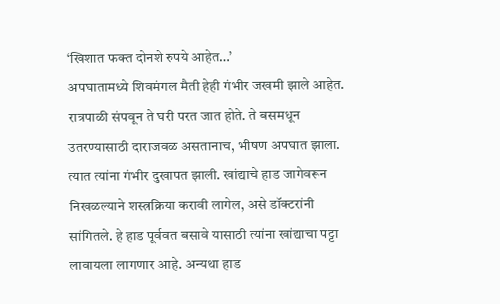‘खिशात फक्त दोनशे रुपये आहेत…’
अपघातामध्ये शिवमंगल मैती हेही गंभीर जखमी झाले आहेत. रात्रपाळी संपवून ते घरी परत जात होते. ते बसमधून उतरण्यासाठी दाराजवळ असतानाच, भीषण अपघात झाला. त्यात त्यांना गंभीर दुखापत झाली. खांद्याचे हाड जागेवरून निखळल्याने शस्त्रक्रिया करावी लागेल, असे डॉक्टरांनी सांगितले. हे हाड पूर्ववत बसावे यासाठी त्यांना खांद्याचा पट्टा लावायला लागणार आहे. अन्यथा हाड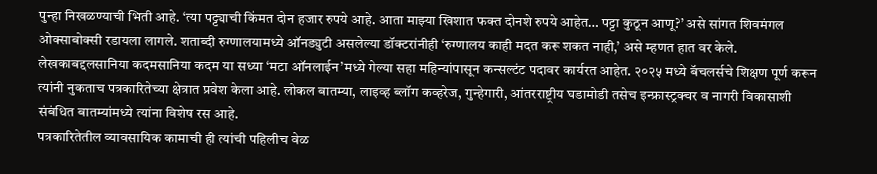पुन्हा निखळण्याची भिती आहे. ‘त्या पट्ट्याची किंमत दोन हजार रुपये आहे. आता माझ्या खिशात फक्त दोनशे रुपये आहेत… पट्टा कुठून आणू?’ असे सांगत शिवमंगल ओक्साबोक्सी रडायला लागले. शताब्दी रुग्णालयामध्ये ऑनड्युटी असलेल्या डॉक्टरांनीही ‘रुग्णालय काही मदत करू शकत नाही,’ असे म्हणत हात वर केले.
लेखकाबद्दलसानिया कदमसानिया कदम या सध्या ‘मटा ऑनलाईन’मध्ये गेल्या सहा महिन्यांपासून कन्सल्टंट पदावर कार्यरत आहेत. २०२५ मध्ये बॅचलर्सचे शिक्षण पूर्ण करून त्यांनी नुकताच पत्रकारितेच्या क्षेत्रात प्रवेश केला आहे. लोकल बातम्या, लाइव्ह ब्लॉग कव्हरेज, गुन्हेगारी, आंतरराष्ट्रीय घडामोडी तसेच इन्फ्रास्ट्रक्चर व नागरी विकासाशी संबंधित बातम्यांमध्ये त्यांना विशेष रस आहे.
पत्रकारितेतील व्यावसायिक कामाची ही त्यांची पहिलीच वेळ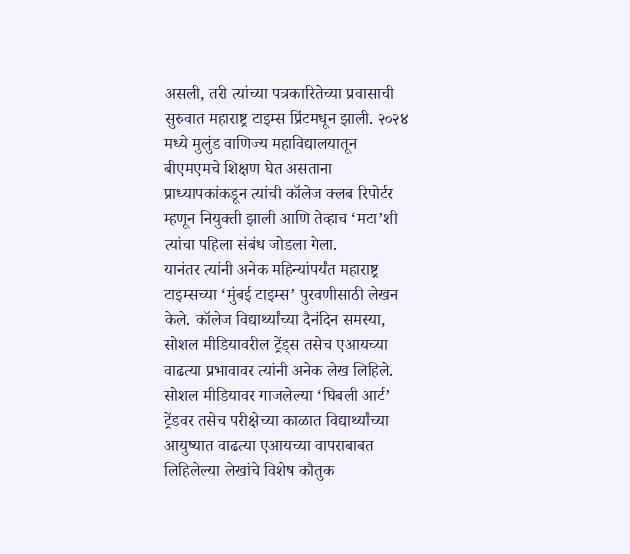असली, तरी त्यांच्या पत्रकारितेच्या प्रवासाची सुरुवात महाराष्ट्र टाइम्स प्रिंटमधून झाली. २०२४ मध्ये मुलुंड वाणिज्य महाविद्यालयातून बीएमएमचे शिक्षण घेत असताना प्राध्यापकांकडून त्यांची कॉलेज क्लब रिपोर्टर म्हणून नियुक्ती झाली आणि तेव्हाच ‘मटा’शी त्यांचा पहिला संबंध जोडला गेला.
यानंतर त्यांनी अनेक महिन्यांपर्यंत महाराष्ट्र टाइम्सच्या ‘मुंबई टाइम्स’ पुरवणीसाठी लेखन केले. कॉलेज विद्यार्थ्यांच्या दैनंदिन समस्या, सोशल मीडियावरील ट्रेंड्स तसेच एआयच्या वाढत्या प्रभावावर त्यांनी अनेक लेख लिहिले. सोशल मीडियावर गाजलेल्या ‘घिबली आर्ट’ ट्रेंडवर तसेच परीक्षेच्या काळात विद्यार्थ्यांच्या आयुष्यात वाढत्या एआयच्या वापराबाबत लिहिलेल्या लेखांचे विशेष कौतुक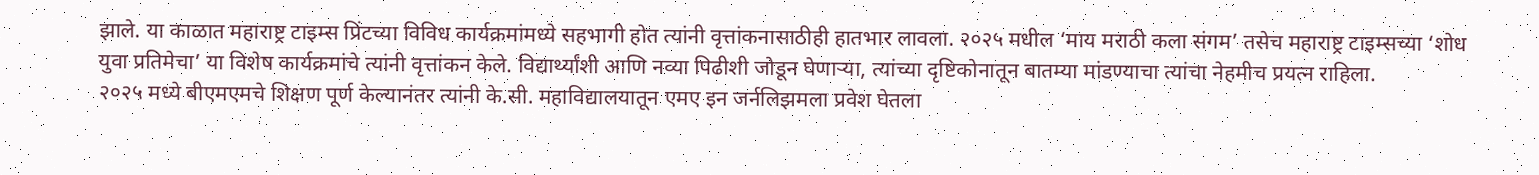झाले. या काळात महाराष्ट्र टाइम्स प्रिंटच्या विविध कार्यक्रमांमध्ये सहभागी होत त्यांनी वृत्तांकनासाठीही हातभार लावला. २०२५ मधील ‘माय मराठी कला संगम’ तसेच महाराष्ट्र टाइम्सच्या ‘शोध युवा प्रतिमेचा’ या विशेष कार्यक्रमांचे त्यांनी वृत्तांकन केले. विद्यार्थ्यांशी आणि नव्या पिढीशी जोडून घेणाऱ्या, त्यांच्या दृष्टिकोनातून बातम्या मांडण्याचा त्यांचा नेहमीच प्रयत्न राहिला.
२०२५ मध्ये बीएमएमचे शिक्षण पूर्ण केल्यानंतर त्यांनी के.सी. महाविद्यालयातून एमए इन जर्नलिझमला प्रवेश घेतला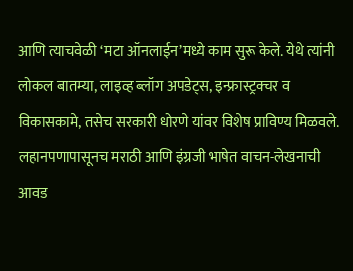आणि त्याचवेळी ‘मटा ऑनलाईन’मध्ये काम सुरू केले. येथे त्यांनी लोकल बातम्या, लाइव्ह ब्लॉग अपडेट्स, इन्फ्रास्ट्रक्चर व विकासकामे, तसेच सरकारी धोरणे यांवर विशेष प्राविण्य मिळवले.
लहानपणापासूनच मराठी आणि इंग्रजी भाषेत वाचन-लेखनाची आवड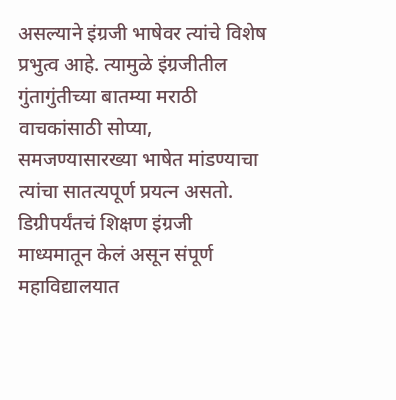असल्याने इंग्रजी भाषेवर त्यांचे विशेष प्रभुत्व आहे. त्यामुळे इंग्रजीतील गुंतागुंतीच्या बातम्या मराठी वाचकांसाठी सोप्या, समजण्यासारख्या भाषेत मांडण्याचा त्यांचा सातत्यपूर्ण प्रयत्न असतो. डिग्रीपर्यंतचं शिक्षण इंग्रजी माध्यमातून केलं असून संपूर्ण महाविद्यालयात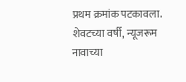प्रथम क्रमांक पटकावला. शेवटच्या वर्षी, न्यूजरूम नावाच्या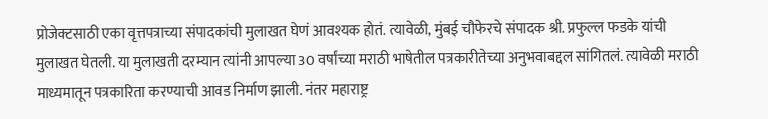प्रोजेक्टसाठी एका वृत्तपत्राच्या संपादकांची मुलाखत घेणं आवश्यक होतं. त्यावेळी, मुंबई चौफेरचे संपादक श्री. प्रफुल्ल फडके यांची मुलाखत घेतली. या मुलाखती दरम्यान त्यांनी आपल्या 30 वर्षांच्या मराठी भाषेतील पत्रकारीतेच्या अनुभवाबद्दल सांगितलं. त्यावेळी मराठी माध्यमातून पत्रकारिता करण्याची आवड निर्माण झाली. नंतर महाराष्ट्र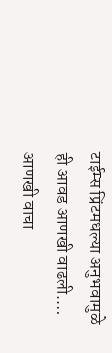टाईम्स प्रिंटमधल्या अनुभवामुळे ही आवड आणखी वाढली.… आणखी वाचा